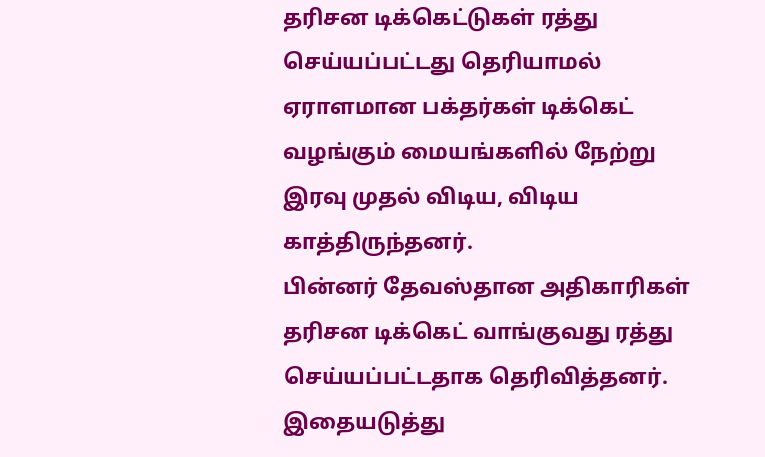தரிசன டிக்கெட்டுகள் ரத்து செய்யப்பட்டது தெரியாமல் ஏராளமான பக்தர்கள் டிக்கெட் வழங்கும் மையங்களில் நேற்று இரவு முதல் விடிய, விடிய காத்திருந்தனர்.
பின்னர் தேவஸ்தான அதிகாரிகள் தரிசன டிக்கெட் வாங்குவது ரத்து செய்யப்பட்டதாக தெரிவித்தனர். இதையடுத்து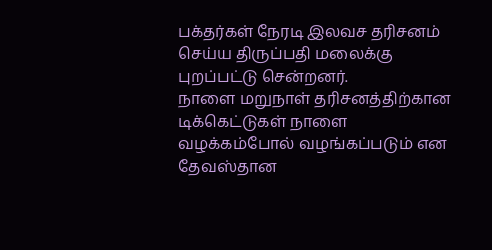பக்தர்கள் நேரடி இலவச தரிசனம் செய்ய திருப்பதி மலைக்கு புறப்பட்டு சென்றனர்.
நாளை மறுநாள் தரிசனத்திற்கான டிக்கெட்டுகள் நாளை வழக்கம்போல் வழங்கப்படும் என தேவஸ்தான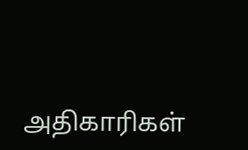அதிகாரிகள்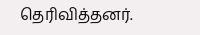தெரிவித்தனர்.